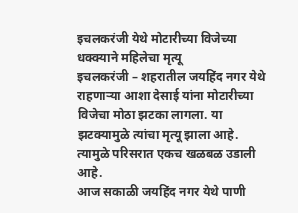इचलकरंजी येथे मोटारीच्या विजेच्या धक्क्याने महिलेचा मृत्यू
इचलकरंजी – शहरातील जयहिंद नगर येथे राहणाऱ्या आशा देसाई यांना मोटारीच्या विजेचा मोठा झटका लागला. या झटक्यामुळे त्यांचा मृत्यू झाला आहे. त्यामुळे परिसरात एकच खळबळ उडाली आहे.
आज सकाळी जयहिंद नगर येथे पाणी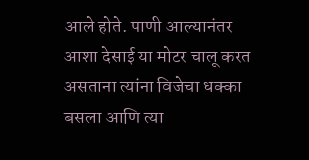आले होते. पाणी आल्यानंतर आशा देसाई या मोटर चालू करत असताना त्यांना विजेचा धक्का बसला आणि त्या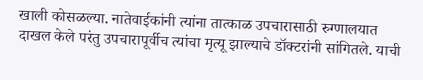खाली कोसळल्या. नातेवाईकांनी त्यांना तात्काळ उपचारासाठी रुग्णालयात दाखल केले परंतु उपचारापूर्वीच त्यांचा मृत्यू झाल्याचे डॉक्टरांनी सांगितले. याची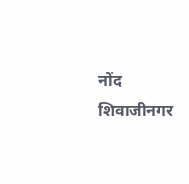नोंद शिवाजीनगर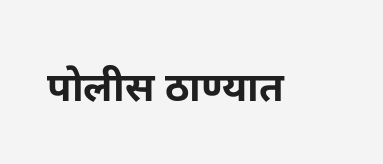पोलीस ठाण्यात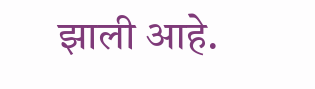झाली आहे.